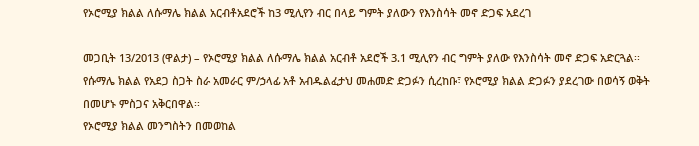የኦሮሚያ ክልል ለሱማሌ ክልል አርብቶአደሮች ከ3 ሚሊየን ብር በላይ ግምት ያለውን የእንስሳት መኖ ድጋፍ አደረገ

መጋቢት 13/2013 (ዋልታ) – የኦሮሚያ ክልል ለሱማሌ ክልል አርብቶ አደሮች 3.1 ሚሊየን ብር ግምት ያለው የእንስሳት መኖ ድጋፍ አድርጓል፡፡
የሱማሌ ክልል የአደጋ ስጋት ስራ አመራር ም/ኃላፊ አቶ አብዱልፈታህ መሐመድ ድጋፉን ሲረከቡ፣ የኦሮሚያ ክልል ድጋፉን ያደረገው በወሳኝ ወቅት በመሆኑ ምስጋና አቅርበዋል፡፡
የኦሮሚያ ክልል መንግስትን በመወከል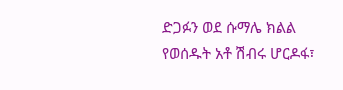ድጋፉን ወደ ሱማሌ ክልል የወሰዱት አቶ ሽብሩ ሆርዶፋ፣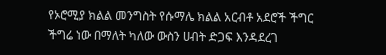የኦሮሚያ ክልል መንግስት የሱማሌ ክልል አርብቶ አደሮች ችግር ችግሬ ነው በማለት ካለው ውስን ሀብት ድጋፍ እንዳደረገ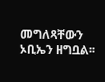መግለጻቸውን ኦቢኤን ዘግቧል፡፡